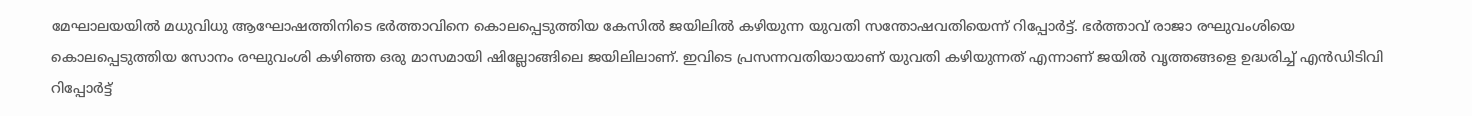മേഘാലയയില്‍ മധുവിധു ആഘോഷത്തിനിടെ ഭർത്താവിനെ കൊലപ്പെടുത്തിയ കേസില്‍ ജയിലില്‍ കഴിയുന്ന യുവതി സന്തോഷവതിയെന്ന് റിപ്പോർട്ട്. ഭർത്താവ് രാജാ രഘുവംശിയെ കൊലപ്പെടുത്തിയ സോനം രഘുവംശി കഴിഞ്ഞ ഒരു മാസമായി ഷില്ലോങ്ങിലെ ജയിലിലാണ്. ഇവിടെ പ്രസന്നവതിയായാണ് യുവതി കഴിയുന്നത് എന്നാണ് ജയില്‍ വൃത്തങ്ങളെ ഉദ്ധരിച്ച്‌ എൻഡിടിവി റിപ്പോർട്ട്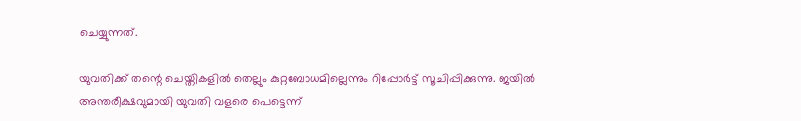ചെയ്യുന്നത്.

യുവതിക്ക് തന്റെ ചെയ്തികളില്‍ തെല്ലും കുറ്റബോധമില്ലെന്നും റിപ്പോർട്ട് സൂചിപ്പിക്കുന്നു. ജയില്‍ അന്തരീക്ഷവുമായി യുവതി വളരെ പെട്ടെന്ന്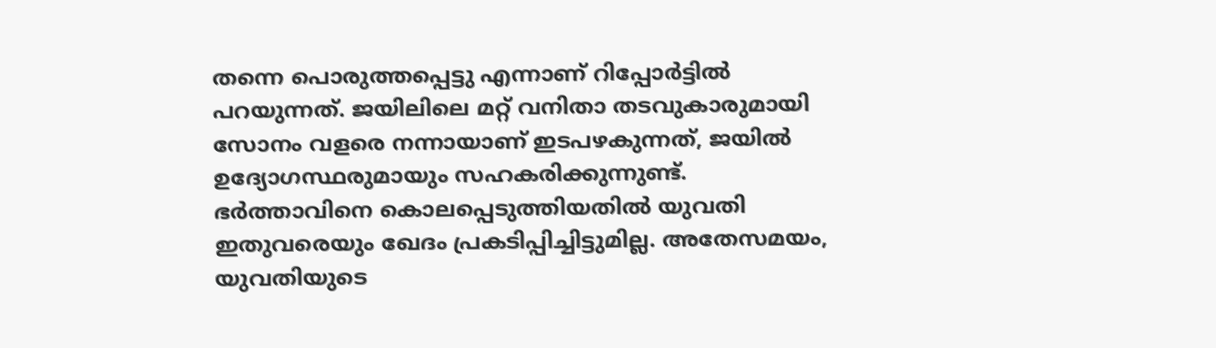തന്നെ പൊരുത്തപ്പെട്ടു എന്നാണ് റിപ്പോർട്ടില്‍ പറയുന്നത്. ജയിലിലെ മറ്റ് വനിതാ തടവുകാരുമായി സോനം വളരെ നന്നായാണ് ഇടപഴകുന്നത്, ജയില്‍ ഉദ്യോഗസ്ഥരുമായും സഹകരിക്കുന്നുണ്ട്. ഭർത്താവിനെ കൊലപ്പെടുത്തിയതില്‍ യുവതി ഇതുവരെയും ഖേദം പ്രകടിപ്പിച്ചിട്ടുമില്ല. അതേസമയം, യുവതിയുടെ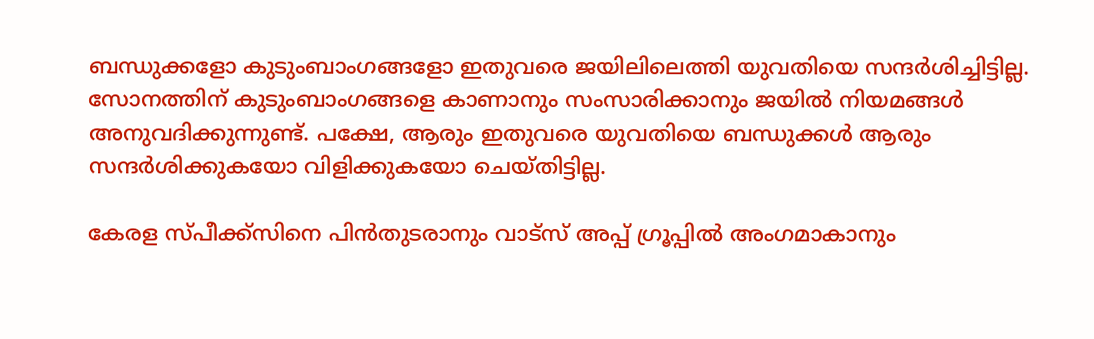ബന്ധുക്കളോ കുടുംബാംഗങ്ങളോ ഇതുവരെ ജയിലിലെത്തി യുവതിയെ സന്ദർശിച്ചിട്ടില്ല. സോനത്തിന് കുടുംബാംഗങ്ങളെ കാണാനും സംസാരിക്കാനും ജയില്‍ നിയമങ്ങള്‍ അനുവദിക്കുന്നുണ്ട്. പക്ഷേ, ആരും ഇതുവരെ യുവതിയെ ബന്ധുക്കള്‍ ആരും സന്ദർശിക്കുകയോ വിളിക്കുകയോ ചെയ്തിട്ടില്ല.

കേരള സ്പീക്ക്സിനെ പിൻതുടരാനും വാട്സ് അപ്പ് ഗ്രൂപ്പിൽ അംഗമാകാനും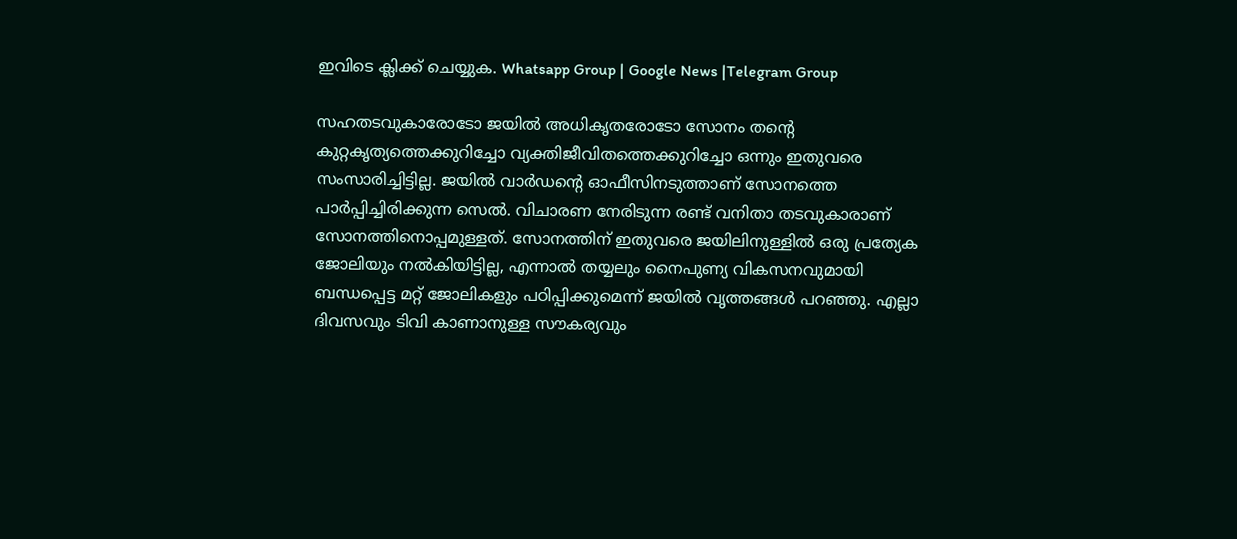ഇവിടെ ക്ലിക്ക് ചെയ്യുക. Whatsapp Group | Google News |Telegram Group

സഹതടവുകാരോടോ ജയില്‍ അധികൃതരോടോ സോനം തന്റെ കുറ്റകൃത്യത്തെക്കുറിച്ചോ വ്യക്തിജീവിതത്തെക്കുറിച്ചോ ഒന്നും ഇതുവരെ സംസാരിച്ചിട്ടില്ല. ജയില്‍ വാർഡന്റെ ഓഫീസിനടുത്താണ് സോനത്തെ പാർപ്പിച്ചിരിക്കുന്ന സെല്‍. വിചാരണ നേരിടുന്ന രണ്ട് വനിതാ തടവുകാരാണ് സോനത്തിനൊപ്പമുള്ളത്. സോനത്തിന് ഇതുവരെ ജയിലിനുള്ളില്‍ ഒരു പ്രത്യേക ജോലിയും നല്‍കിയിട്ടില്ല, എന്നാല്‍ തയ്യലും നൈപുണ്യ വികസനവുമായി ബന്ധപ്പെട്ട മറ്റ് ജോലികളും പഠിപ്പിക്കുമെന്ന് ജയില്‍ വൃത്തങ്ങള്‍ പറഞ്ഞു. എല്ലാ ദിവസവും ടിവി കാണാനുള്ള സൗകര്യവും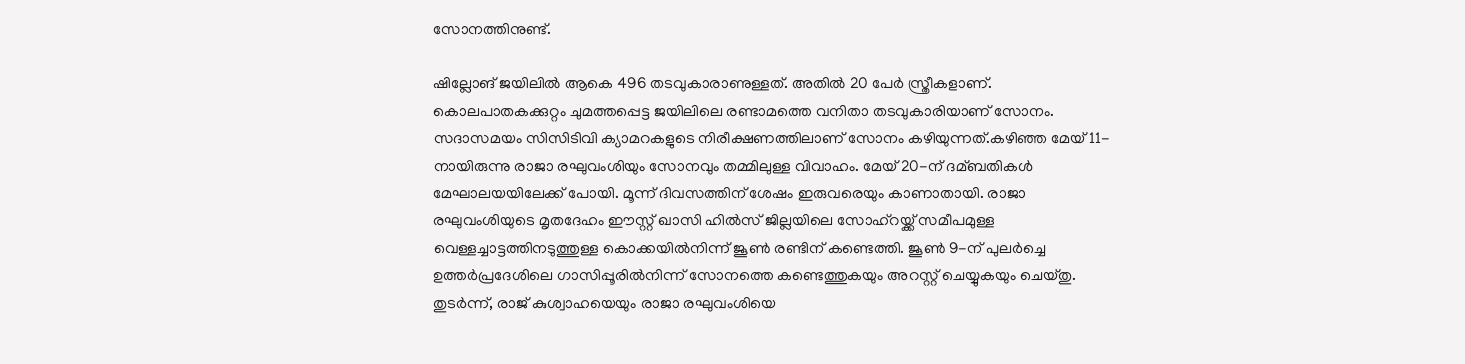സോനത്തിനുണ്ട്.

ഷില്ലോങ് ജയിലില്‍ ആകെ 496 തടവുകാരാണുള്ളത്. അതില്‍ 20 പേർ സ്ത്രീകളാണ്. കൊലപാതകക്കുറ്റം ചുമത്തപ്പെട്ട ജയിലിലെ രണ്ടാമത്തെ വനിതാ തടവുകാരിയാണ് സോനം. സദാസമയം സിസിടിവി ക്യാമറകളുടെ നിരീക്ഷണത്തിലാണ് സോനം കഴിയുന്നത്.കഴിഞ്ഞ മേയ് 11-നായിരുന്നു രാജാ രഘുവംശിയും സോനവും തമ്മിലുള്ള വിവാഹം. മേയ് 20-ന് ദമ്ബതികള്‍ മേഘാലയയിലേക്ക് പോയി. മൂന്ന് ദിവസത്തിന് ശേഷം ഇരുവരെയും കാണാതായി. രാജാ രഘുവംശിയുടെ മൃതദേഹം ഈസ്റ്റ് ഖാസി ഹില്‍സ് ജില്ലയിലെ സോഹ്റയ്ക്ക് സമീപമുള്ള വെള്ളച്ചാട്ടത്തിനടുത്തുള്ള കൊക്കയില്‍നിന്ന് ജൂണ്‍ രണ്ടിന് കണ്ടെത്തി. ജൂണ്‍ 9-ന് പുലർച്ചെ ഉത്തർപ്രദേശിലെ ഗാസിപ്പൂരില്‍നിന്ന് സോനത്തെ കണ്ടെത്തുകയും അറസ്റ്റ് ചെയ്യുകയും ചെയ്തു. തുടർന്ന്, രാജ് കുശ്വാഹയെയും രാജാ രഘുവംശിയെ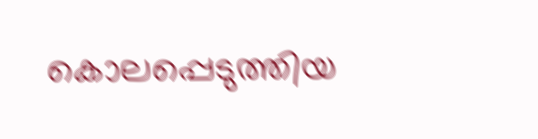കൊലപ്പെടുത്തിയ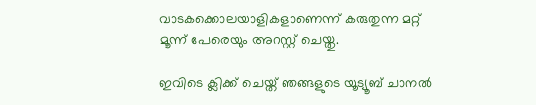വാടകക്കൊലയാളികളാണെന്ന് കരുതുന്ന മറ്റ് മൂന്ന് പേരെയും അറസ്റ്റ് ചെയ്തു.

ഇവിടെ ക്ലിക്ക് ചെയ്ത് ഞങ്ങളുടെ യൂട്യൂബ് ചാനൽ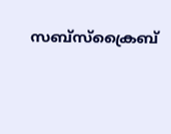സബ്സ്ക്രൈബ്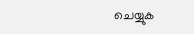ചെയ്യുക